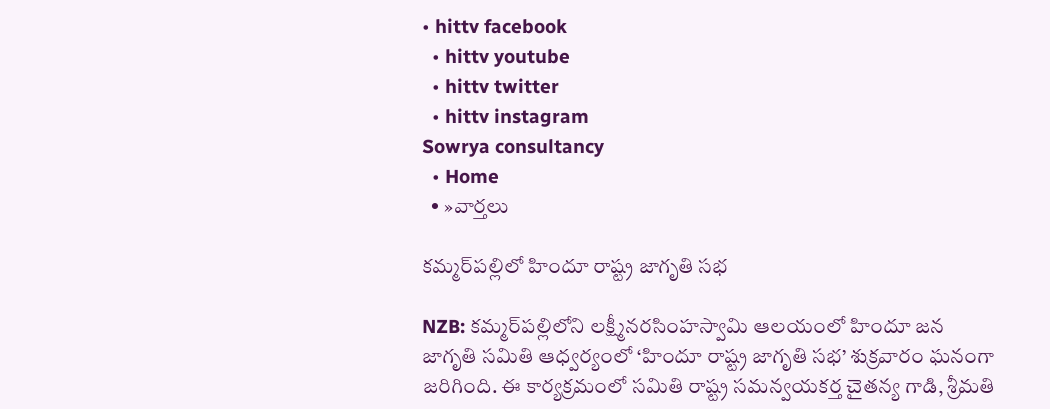• hittv facebook
  • hittv youtube
  • hittv twitter
  • hittv instagram
Sowrya consultancy
  • Home
  • »వార్తలు

కమ్మర్‌పల్లిలో హిందూ రాష్ట్ర జాగృతి సభ

NZB: కమ్మర్‌పల్లిలోని లక్ష్మీనరసింహస్వామి ఆలయంలో హిందూ జన జాగృతి సమితి ఆధ్వర్యంలో ‘హిందూ రాష్ట్ర జాగృతి సభ’ శుక్రవారం ఘనంగా జరిగింది. ఈ కార్యక్రమంలో సమితి రాష్ట్ర సమన్వయకర్త చైతన్య గాడి, శ్రీమతి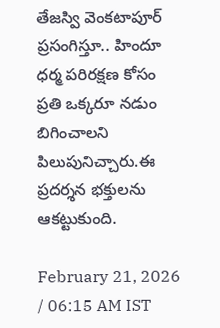తేజస్వి వెంకటాపూర్ ప్రసంగిస్తూ.. హిందూ ధర్మ పరిరక్షణ కోసం ప్రతి ఒక్కరూ నడుం బిగించాలని పిలుపునిచ్చారు.ఈ ప్రదర్శన భక్తులను ఆకట్టుకుంది.

February 21, 2026 / 06:15 AM IST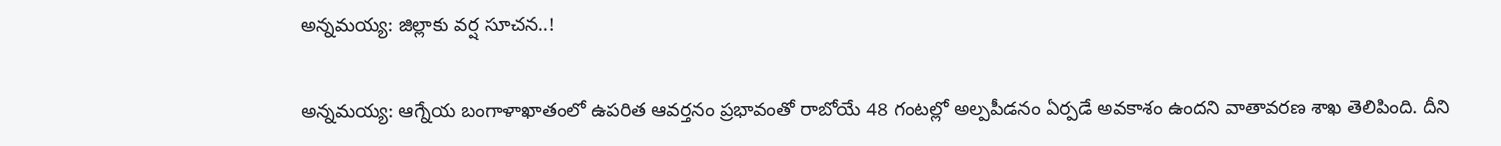అన్నమయ్య: జిల్లాకు వర్ష సూచన..!

అన్నమయ్య: ఆగ్నేయ బంగాళాఖాతంలో ఉపరిత ఆవర్తనం ప్రభావంతో రాబోయే 48 గంటల్లో అల్పపీడనం ఏర్పడే అవకాశం ఉందని వాతావరణ శాఖ తెలిపింది. దీని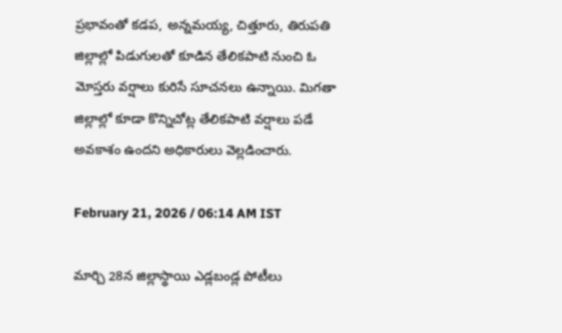ప్రభావంతో కడప, అన్నమయ్య, చిత్తూరు, తిరుపతి జిల్లాల్లో పిడుగులతో కూడిన తేలికపాటి నుంచి ఓ మోస్తరు వర్షాలు కురిసే సూచనలు ఉన్నాయి. మిగతా జిల్లాల్లో కూడా కొన్నిచోట్ల తేలికపాటి వర్షాలు పడే అవకాశం ఉందని అధికారులు వెల్లడించారు.

February 21, 2026 / 06:14 AM IST

మార్చి 28న జిల్లాస్థాయి ఎడ్లబండ్ల పోటీలు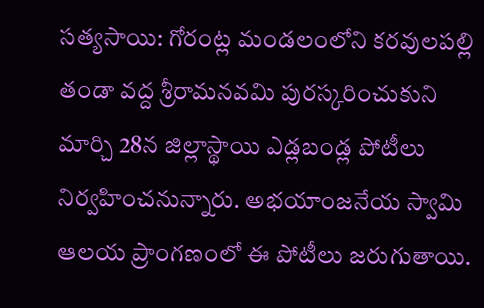సత్యసాయి: గోరంట్ల మండలంలోని కరవులపల్లి తండా వద్ద శ్రీరామనవమి పురస్కరించుకుని మార్చి 28న జిల్లాస్థాయి ఎడ్లబండ్ల పోటీలు నిర్వహించనున్నారు. అభయాంజనేయ స్వామి ఆలయ ప్రాంగణంలో ఈ పోటీలు జరుగుతాయి.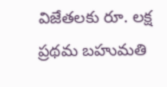విజేతలకు రూ. లక్ష ప్రథమ బహుమతి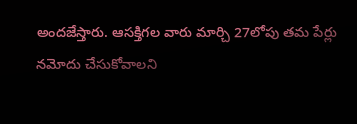అందజేస్తారు. ఆసక్తిగల వారు మార్చి 27లోపు తమ పేర్లు నమోదు చేసుకోవాలని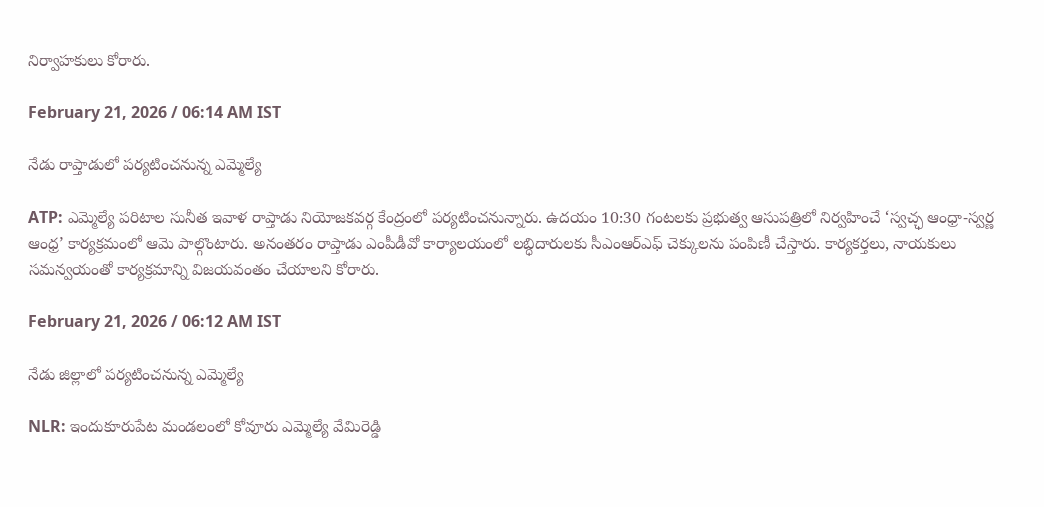నిర్వాహకులు కోరారు.

February 21, 2026 / 06:14 AM IST

నేడు రాప్తాడులో పర్యటించనున్న ఎమ్మెల్యే

ATP: ఎమ్మెల్యే పరిటాల సునీత ఇవాళ రాప్తాడు నియోజకవర్గ కేంద్రంలో పర్యటించనున్నారు. ఉదయం 10:30 గంటలకు ప్రభుత్వ ఆసుపత్రిలో నిర్వహించే ‘స్వచ్ఛ ఆంధ్రా-స్వర్ణ ఆంధ్ర’ కార్యక్రమంలో ఆమె పాల్గొంటారు. అనంతరం రాప్తాడు ఎంపీడీవో కార్యాలయంలో లబ్ధిదారులకు సీఎంఆర్ఎఫ్ చెక్కులను పంపిణీ చేస్తారు. కార్యకర్తలు, నాయకులు సమన్వయంతో కార్యక్రమాన్ని విజయవంతం చేయాలని కోరారు.

February 21, 2026 / 06:12 AM IST

నేడు జిల్లాలో పర్యటించనున్న ఎమ్మెల్యే

NLR: ఇందుకూరుపేట మండలంలో కోవూరు ఎమ్మెల్యే వేమిరెడ్డి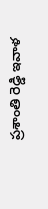ప్రశాంతి రెడ్డి ఇవాళ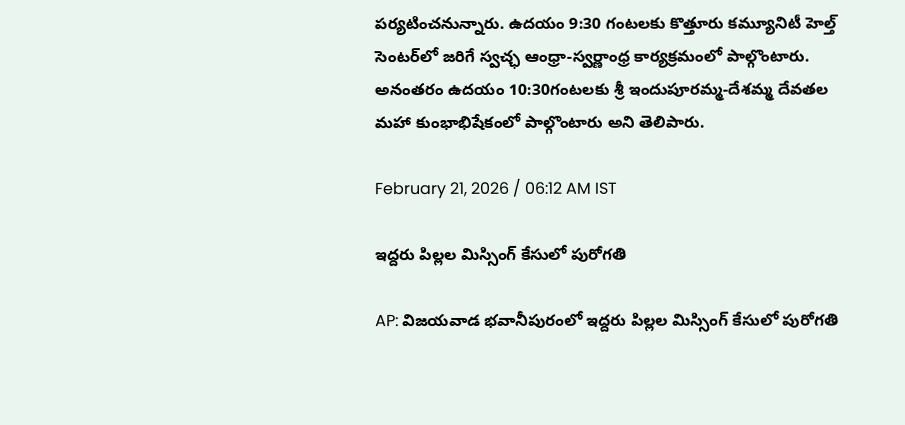పర్యటించనున్నారు. ఉదయం 9:30 గంటలకు కొత్తూరు కమ్యూనిటీ హెల్త్ సెంటర్‌లో జరిగే స్వచ్ఛ ఆంధ్రా-స్వర్ణాంధ్ర కార్యక్రమంలో పాల్గొంటారు. అనంతరం ఉదయం 10:30గంటలకు శ్రీ ఇందుపూరమ్మ-దేశమ్మ దేవతల మహా కుంభాభిషేకంలో పాల్గొంటారు అని తెలిపారు.

February 21, 2026 / 06:12 AM IST

ఇద్దరు పిల్లల మిస్సింగ్ కేసులో పురోగతి

AP: విజయవాడ భవానీపురంలో ఇద్దరు పిల్లల మిస్సింగ్ కేసులో పురోగతి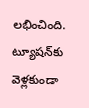లభించింది. ట్యూషన్‌కు వెళ్లకుండా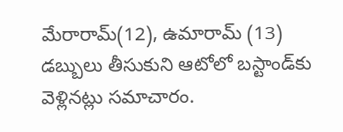మేరారామ్(12), ఉమారామ్ (13) డబ్బులు తీసుకుని ఆటోలో బస్టాండ్‌కు వెళ్లినట్లు సమాచారం.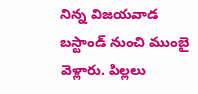నిన్న విజయవాడ బస్టాండ్ నుంచి ముంబై వెళ్లారు. పిల్లలు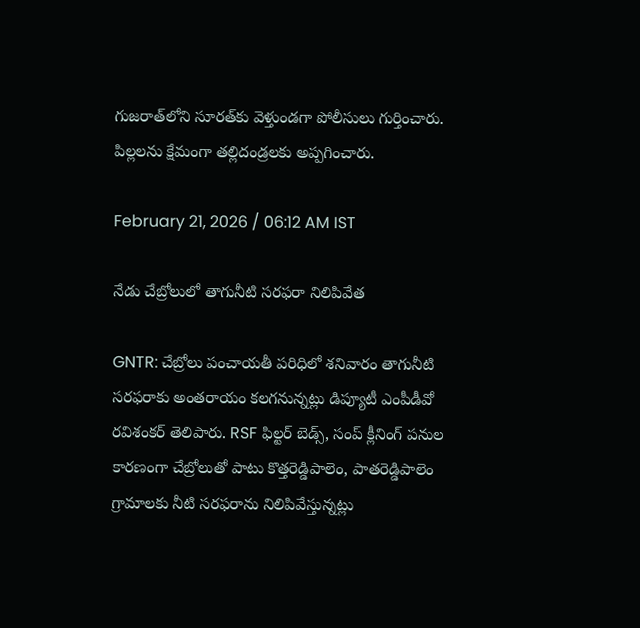గుజరాత్‌లోని సూరత్‌కు వెళ్తుండగా పోలీసులు గుర్తించారు. పిల్లలను క్షేమంగా తల్లిదండ్రలకు అప్పగించారు.

February 21, 2026 / 06:12 AM IST

నేడు చేబ్రోలులో తాగునీటి సరఫరా నిలిపివేత

GNTR: చేబ్రోలు పంచాయతీ పరిధిలో శనివారం తాగునీటి సరఫరాకు అంతరాయం కలగనున్నట్లు డిప్యూటీ ఎంపీడీవో రవిశంకర్ తెలిపారు. RSF ఫిల్టర్ బెడ్స్, సంప్ క్లీనింగ్ పనుల కారణంగా చేబ్రోలుతో పాటు కొత్తరెడ్డిపాలెం, పాతరెడ్డిపాలెం గ్రామాలకు నీటి సరఫరాను నిలిపివేస్తున్నట్లు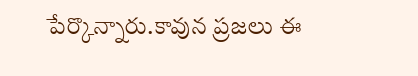పేర్కొన్నారు.కావున ప్రజలు ఈ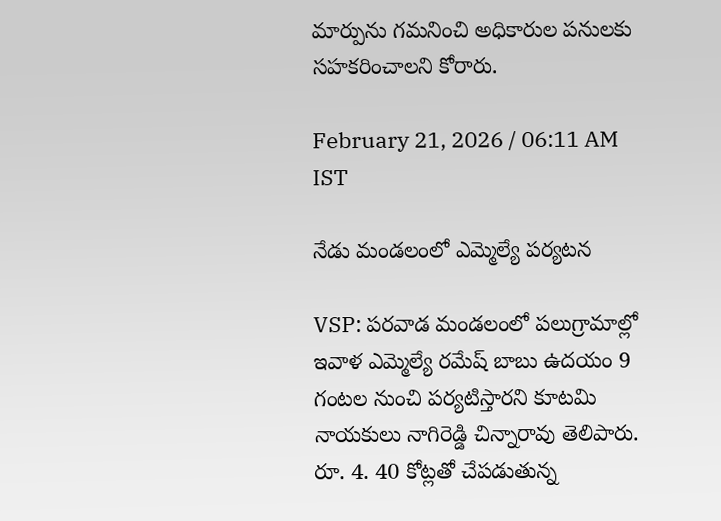మార్పును గమనించి అధికారుల పనులకు సహకరించాలని కోరారు.

February 21, 2026 / 06:11 AM IST

నేడు మండలంలో ఎమ్మెల్యే పర్యటన

VSP: పరవాడ మండలంలో పలుగ్రామాల్లో ఇవాళ ఎమ్మెల్యే రమేష్ బాబు ఉదయం 9 గంటల నుంచి పర్యటిస్తారని కూటమి నాయకులు నాగిరెడ్డి చిన్నారావు తెలిపారు. రూ. 4. 40 కోట్లతో చేపడుతున్న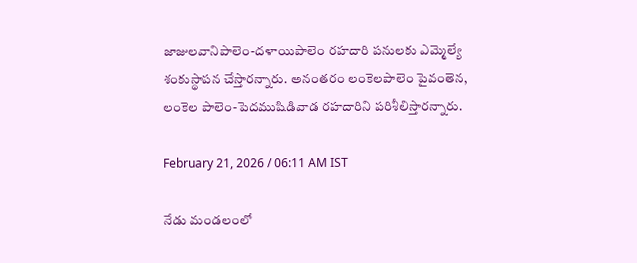జాజులవానిపాలెం-దళాయిపాలెం రహదారి పనులకు ఎమ్మెల్యే శంకుస్థాపన చేస్తారన్నారు. అనంతరం లంకెలపాలెం పైవంతెన, లంకెల పాలెం-పెదముషిడివాడ రహదారిని పరిశీలిస్తారన్నారు.

February 21, 2026 / 06:11 AM IST

నేడు మండలంలో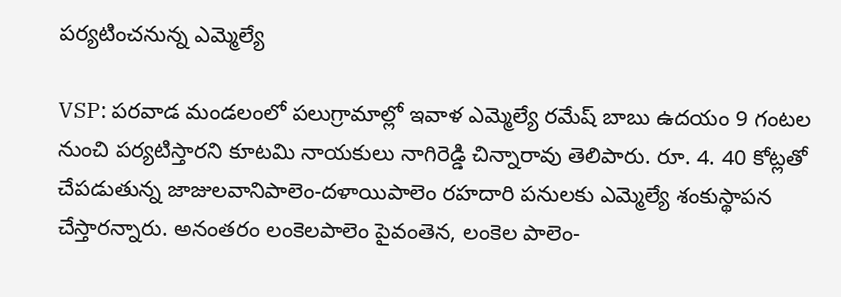పర్యటించనున్న ఎమ్మెల్యే

VSP: పరవాడ మండలంలో పలుగ్రామాల్లో ఇవాళ ఎమ్మెల్యే రమేష్ బాబు ఉదయం 9 గంటల నుంచి పర్యటిస్తారని కూటమి నాయకులు నాగిరెడ్డి చిన్నారావు తెలిపారు. రూ. 4. 40 కోట్లతో చేపడుతున్న జాజులవానిపాలెం-దళాయిపాలెం రహదారి పనులకు ఎమ్మెల్యే శంకుస్థాపన చేస్తారన్నారు. అనంతరం లంకెలపాలెం పైవంతెన, లంకెల పాలెం-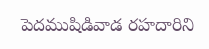పెదముషిడివాడ రహదారిని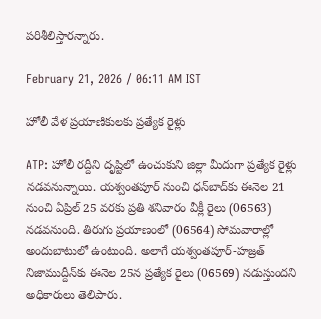పరిశీలిస్తారన్నారు.

February 21, 2026 / 06:11 AM IST

హోలీ వేళ ప్రయాణికులకు ప్రత్యేక రైళ్లు

ATP: హోలీ రద్దీని దృష్టిలో ఉంచుకుని జిల్లా మీదుగా ప్రత్యేక రైళ్లు నడవనున్నాయి. యశ్వంతపూర్ నుంచి ధన్‌బాద్‌కు ఈనెల 21 నుంచి ఏప్రిల్ 25 వరకు ప్రతి శనివారం వీక్లీ రైలు (06563) నడవనుంది. తిరుగు ప్రయాణంలో (06564) సోమవారాల్లో అందుబాటులో ఉంటుంది. అలాగే యశ్వంతపూర్-హజ్రత్ నిజాముద్దీన్‌కు ఈనెల 25న ప్రత్యేక రైలు (06569) నడుస్తుందని అధికారులు తెలిపారు.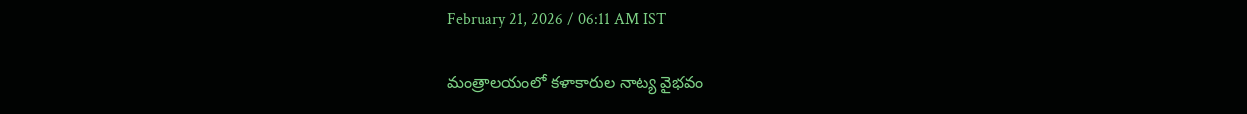February 21, 2026 / 06:11 AM IST

మంత్రాలయంలో కళాకారుల నాట్య వైభవం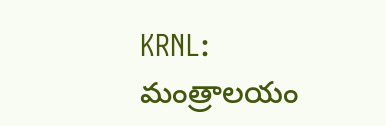KRNL: మంత్రాలయం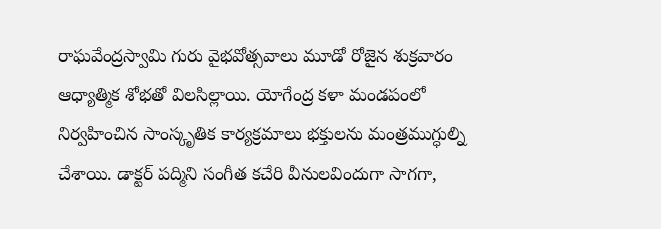రాఘవేంద్రస్వామి గురు వైభవోత్సవాలు మూడో రోజైన శుక్రవారం ఆధ్యాత్మిక శోభతో విలసిల్లాయి. యోగేంద్ర కళా మండపంలో నిర్వహించిన సాంస్కృతిక కార్యక్రమాలు భక్తులను మంత్రముగ్ధుల్ని చేశాయి. డాక్టర్ పద్మిని సంగీత కచేరి వీనులవిందుగా సాగగా,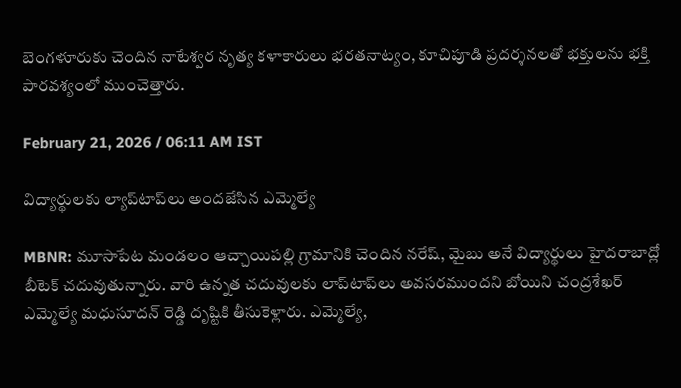బెంగళూరుకు చెందిన నాటేశ్వర నృత్య కళాకారులు భరతనాట్యం, కూచిపూడి ప్రదర్శనలతో భక్తులను భక్తి పారవశ్యంలో ముంచెత్తారు.

February 21, 2026 / 06:11 AM IST

విద్యార్థులకు ల్యాప్‌టాప్‌లు అందజేసిన ఎమ్మెల్యే

MBNR: మూసాపేట మండలం ఆచ్చాయిపల్లి గ్రామానికి చెందిన నరేష్, మైబు అనే విద్యార్థులు హైదరాబాద్లో బీటెక్ చదువుతున్నారు. వారి ఉన్నత చదువులకు లాప్‌టాప్‌లు అవసరముందని బోయిని చంద్రశేఖర్ ఎమ్మెల్యే మధుసూదన్ రెడ్డి దృష్టికి తీసుకెళ్లారు. ఎమ్మెల్యే,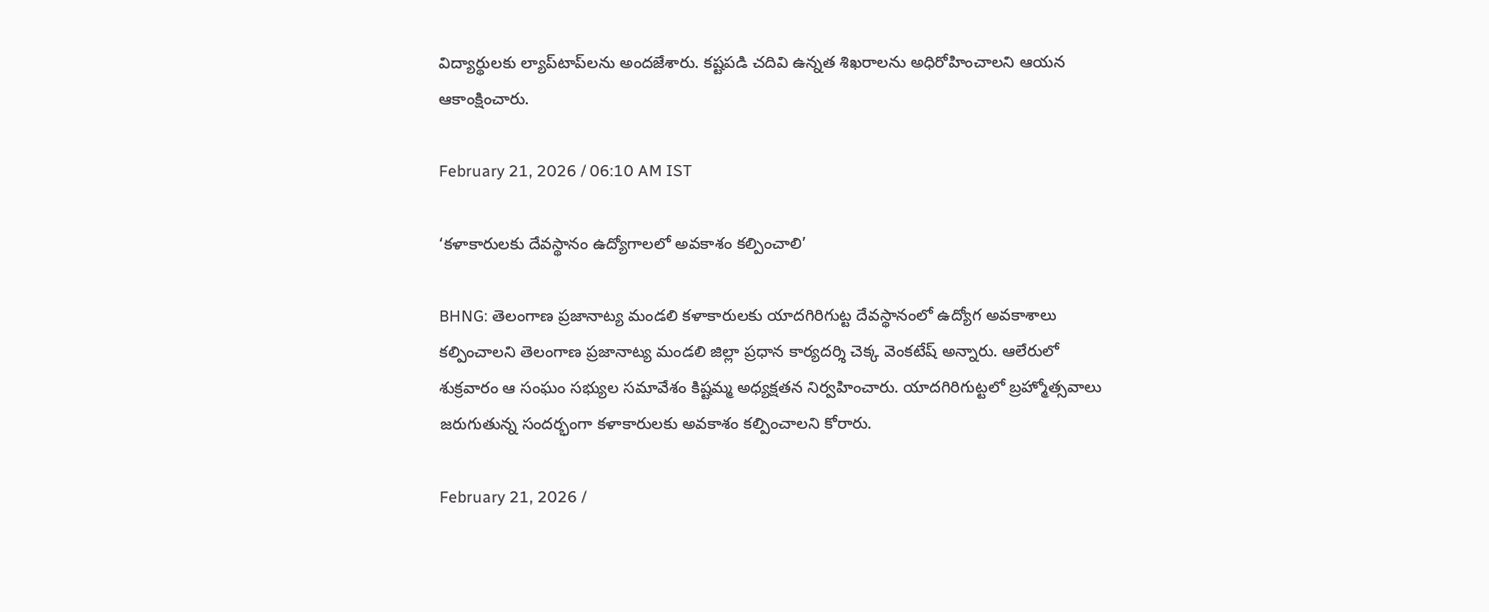విద్యార్థులకు ల్యాప్‌టాప్‌లను అందజేశారు. కష్టపడి చదివి ఉన్నత శిఖరాలను అధిరోహించాలని ఆయన ఆకాంక్షించారు.

February 21, 2026 / 06:10 AM IST

‘కళాకారులకు దేవస్థానం ఉద్యోగాలలో అవకాశం కల్పించాలి’

BHNG: తెలంగాణ ప్రజానాట్య మండలి కళాకారులకు యాదగిరిగుట్ట దేవస్థానంలో ఉద్యోగ అవకాశాలు కల్పించాలని తెలంగాణ ప్రజానాట్య మండలి జిల్లా ప్రధాన కార్యదర్శి చెక్క వెంకటేష్ అన్నారు. ఆలేరులో శుక్రవారం ఆ సంఘం సభ్యుల సమావేశం కిష్టమ్మ అధ్యక్షతన నిర్వహించారు. యాదగిరిగుట్టలో బ్రహ్మోత్సవాలు జరుగుతున్న సందర్భంగా కళాకారులకు అవకాశం కల్పించాలని కోరారు.

February 21, 2026 /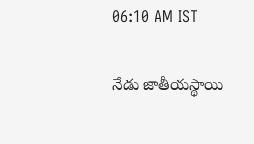06:10 AM IST

నేడు జాతీయస్థాయి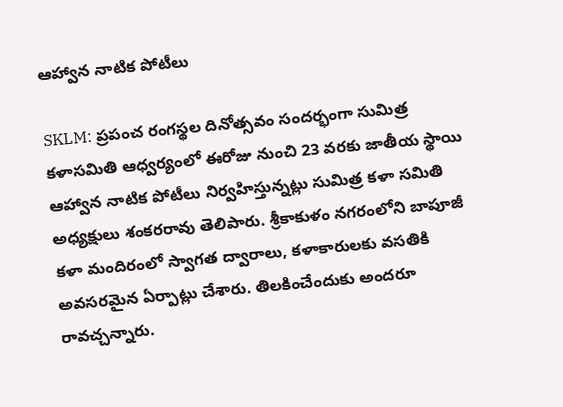ఆహ్వాన నాటిక పోటీలు

SKLM: ప్రపంచ రంగస్థల దినోత్సవం సందర్భంగా సుమిత్ర కళాసమితి ఆధ్వర్యంలో ఈరోజు నుంచి 23 వరకు జాతీయ స్థాయి ఆహ్వాన నాటిక పోటీలు నిర్వహిస్తున్నట్లు సుమిత్ర కళా సమితి అధ్యక్షులు శంకరరావు తెలిపారు. శ్రీకాకుళం నగరంలోని బాపూజీ కళా మందిరంలో స్వాగత ద్వారాలు, కళాకారులకు వసతికి అవసరమైన ఏర్పాట్లు చేశారు. తిలకించేందుకు అందరూ రావచ్చన్నారు.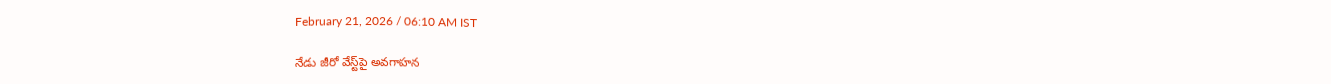February 21, 2026 / 06:10 AM IST

నేడు జీరో వేస్ట్‌పై అవగాహన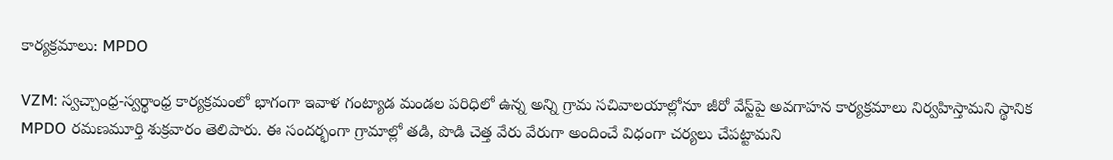కార్యక్రమాలు: MPDO

VZM: స్వచ్చాంధ్ర-స్వర్థాంధ్ర కార్యక్రమంలో భాగంగా ఇవాళ గంట్యాడ మండల పరిధిలో ఉన్న అన్ని గ్రామ సచివాలయాల్లోనూ జీరో వేస్ట్‌పై అవగాహన కార్యక్రమాలు నిర్వహిస్తామని స్థానిక MPDO రమణమూర్తి శుక్రవారం తెలిపారు. ఈ సందర్భంగా గ్రామాల్లో తడి, పొడి చెత్త వేరు వేరుగా అందించే విధంగా చర్యలు చేపట్టామని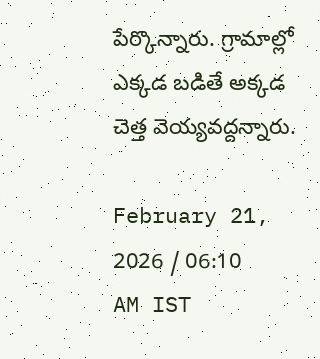పేర్కొన్నారు. గ్రామాల్లో ఎక్కడ బడితే అక్కడ చెత్త వెయ్యవద్దన్నారు.

February 21, 2026 / 06:10 AM IST